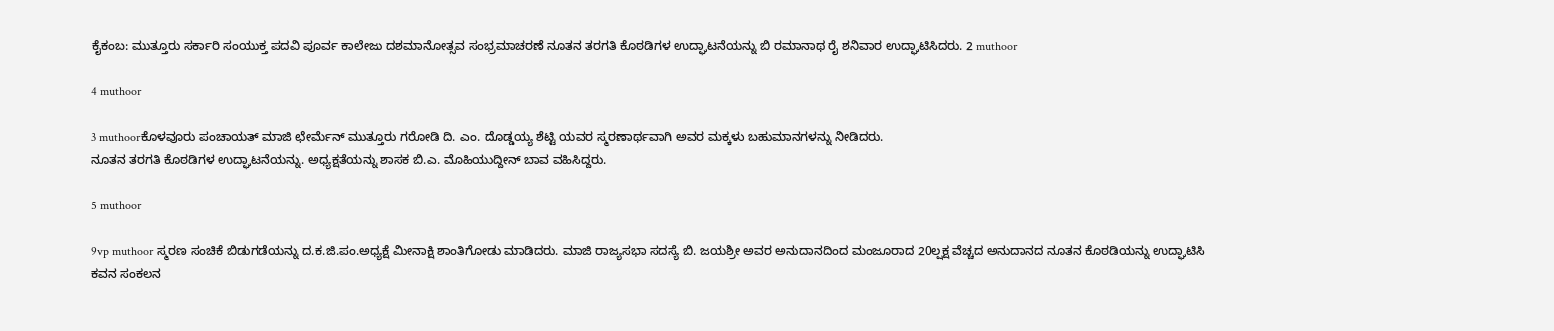ಕೈಕಂಬ: ಮುತ್ತೂರು ಸರ್ಕಾರಿ ಸಂಯುಕ್ತ ಪದವಿ ಪೂರ್ವ ಕಾಲೇಜು ದಶಮಾನೋತ್ಸವ ಸಂಭ್ರಮಾಚರಣೆ ನೂತನ ತರಗತಿ ಕೊಠಡಿಗಳ ಉದ್ಘಾಟನೆಯನ್ನು ಬಿ ರಮಾನಾಥ ರೈ ಶನಿವಾರ ಉದ್ಘಾಟಿಸಿದರು. 2 muthoor

4 muthoor

3 muthoorಕೊಳವೂರು ಪಂಚಾಯತ್ ಮಾಜಿ ಛೇರ್ಮೆನ್ ಮುತ್ತೂರು ಗರೋಡಿ ದಿ. ಎಂ. ದೊಡ್ಡಯ್ಯ ಶೆಟ್ಟಿ ಯವರ ಸ್ಮರಣಾರ್ಥವಾಗಿ ಅವರ ಮಕ್ಕಳು ಬಹುಮಾನಗಳನ್ನು ನೀಡಿದರು.
ನೂತನ ತರಗತಿ ಕೊಠಡಿಗಳ ಉದ್ಘಾಟನೆಯನ್ನು. ಅಧ್ಯಕ್ಷತೆಯನ್ನು ಶಾಸಕ ಬಿ.ಎ. ಮೊಹಿಯುದ್ದೀನ್ ಬಾವ ವಹಿಸಿದ್ದರು.

5 muthoor

9vp muthoor ಸ್ಮರಣ ಸಂಚಿಕೆ ಬಿಡುಗಡೆಯನ್ನು ದ.ಕ.ಜಿ.ಪಂ.ಅಧ್ಯಕ್ಷೆ ಮೀನಾಕ್ಷಿ ಶಾಂತಿಗೋಡು ಮಾಡಿದರು. ಮಾಜಿ ರಾಜ್ಯಸಭಾ ಸದಸ್ಯೆ ಬಿ. ಜಯಶ್ರೀ ಅವರ ಅನುದಾನದಿಂದ ಮಂಜೂರಾದ 20ಲ್ಷಕ್ಷ ವೆಚ್ಚದ ಅನುದಾನದ ನೂತನ ಕೊಠಡಿಯನ್ನು ಉದ್ಘಾಟಿಸಿ ಕವನ ಸಂಕಲನ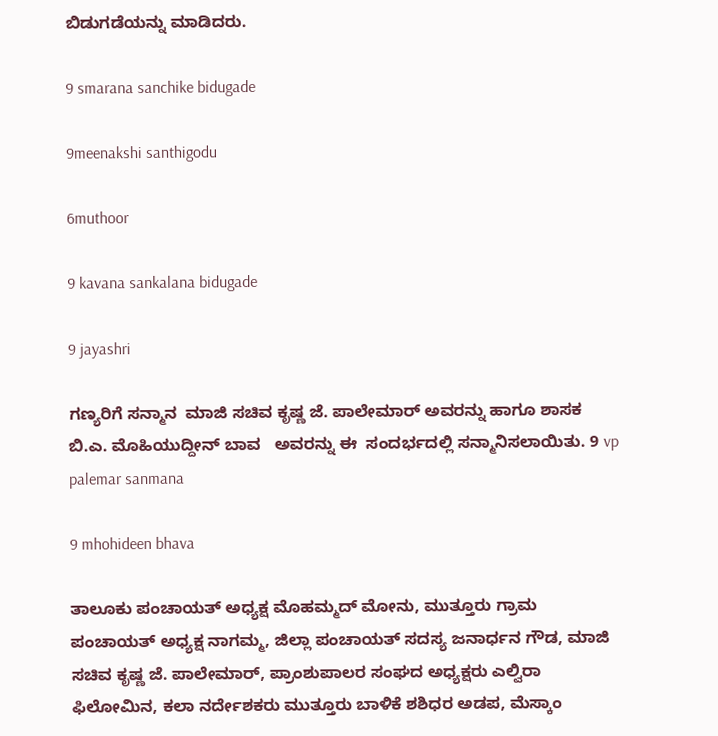ಬಿಡುಗಡೆಯನ್ನು ಮಾಡಿದರು.

9 smarana sanchike bidugade

9meenakshi santhigodu

6muthoor

9 kavana sankalana bidugade

9 jayashri

ಗಣ್ಯರಿಗೆ ಸನ್ಮಾನ  ಮಾಜಿ ಸಚಿವ ಕೃಷ್ಣ ಜೆ. ಪಾಲೇಮಾರ್ ಅವರನ್ನು ಹಾಗೂ ಶಾಸಕ ಬಿ.ಎ. ಮೊಹಿಯುದ್ದೀನ್ ಬಾವ   ಅವರನ್ನು ಈ  ಸಂದರ್ಭದಲ್ಲಿ ಸನ್ಮಾನಿಸಲಾಯಿತು. 9 vp palemar sanmana

9 mhohideen bhava

ತಾಲೂಕು ಪಂಚಾಯತ್ ಅಧ್ಯಕ್ಷ ಮೊಹಮ್ಮದ್ ಮೋನು, ಮುತ್ತೂರು ಗ್ರಾಮ ಪಂಚಾಯತ್ ಅಧ್ಯಕ್ಷ ನಾಗಮ್ಮ, ಜಿಲ್ಲಾ ಪಂಚಾಯತ್ ಸದಸ್ಯ ಜನಾರ್ಧನ ಗೌಡ, ಮಾಜಿ ಸಚಿವ ಕೃಷ್ಣ ಜೆ. ಪಾಲೇಮಾರ್, ಪ್ರಾಂಶುಪಾಲರ ಸಂಘದ ಅಧ್ಯಕ್ಷರು ಎಲ್ವಿರಾ ಫಿಲೋಮಿನ, ಕಲಾ ನರ್ದೇಶಕರು ಮುತ್ತೂರು ಬಾಳಿಕೆ ಶಶಿಧರ ಅಡಪ, ಮೆಸ್ಕಾಂ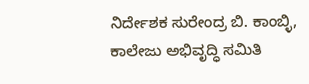ನಿರ್ದೇಶಕ ಸುರೇಂದ್ರ ಬಿ. ಕಾಂಬ್ಳಿ, ಕಾಲೇಜು ಅಭಿವೃದ್ಧಿ ಸಮಿತಿ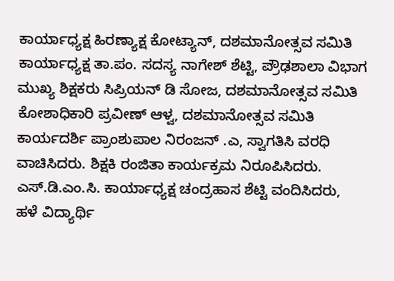ಕಾರ್ಯಾಧ್ಯಕ್ಷ ಹಿರಣ್ಯಾಕ್ಷ ಕೋಟ್ಯಾನ್, ದಶಮಾನೋತ್ಸವ ಸಮಿತಿ ಕಾರ್ಯಾಧ್ಯಕ್ಷ ತಾ.ಪಂ. ಸದಸ್ಯ ನಾಗೇಶ್ ಶೆಟ್ಟಿ, ಪ್ರೌಢಶಾಲಾ ವಿಭಾಗ ಮುಖ್ಯ ಶಿಕ್ಷಕರು ಸಿಪ್ರಿಯನ್ ಡಿ ಸೋಜ, ದಶಮಾನೋತ್ಸವ ಸಮಿತಿ ಕೋಶಾಧಿಕಾರಿ ಪ್ರವೀಣ್ ಆಳ್ವ, ದಶಮಾನೋತ್ಸವ ಸಮಿತಿ ಕಾರ್ಯದರ್ಶಿ ಪ್ರಾಂಶುಪಾಲ ನಿರಂಜನ್ .ಎ, ಸ್ವಾಗತಿಸಿ ವರಧಿ ವಾಚಿಸಿದರು. ಶಿಕ್ಷಕಿ ರಂಜಿತಾ ಕಾರ್ಯಕ್ರಮ ನಿರೂಪಿಸಿದರು. ಎಸ್.ಡಿ.ಎಂ.ಸಿ. ಕಾರ್ಯಾಧ್ಯಕ್ಷ ಚಂದ್ರಹಾಸ ಶೆಟ್ಟಿ ವಂದಿಸಿದರು, ಹಳೆ ವಿದ್ಯಾರ್ಥಿ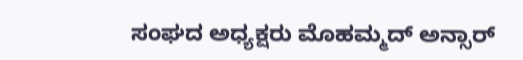ಸಂಘದ ಅಧ್ಯಕ್ಷರು ಮೊಹಮ್ಮದ್ ಅನ್ಸಾರ್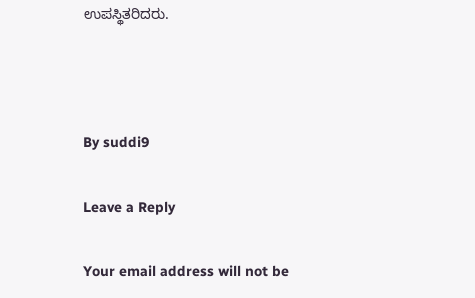ಉಪಸ್ಥಿತರಿದರು.



By suddi9

Leave a Reply

Your email address will not be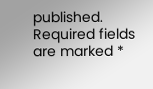published. Required fields are marked *